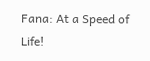Fana: At a Speed of Life!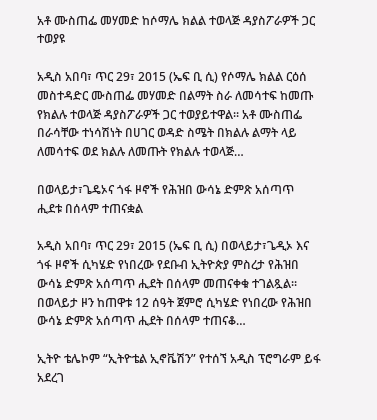አቶ ሙስጠፌ መሃመድ ከሶማሌ ክልል ተወላጅ ዳያስፖራዎች ጋር ተወያዩ

አዲስ አበባ፣ ጥር 29፣ 2015 (ኤፍ ቢ ሲ) የሶማሌ ክልል ርዕሰ መስተዳድር ሙስጠፌ መሃመድ በልማት ስራ ለመሳተፍ ከመጡ የክልሉ ተወላጅ ዳያስፖራዎች ጋር ተወያይተዋል፡፡ አቶ ሙስጠፌ በራሳቸው ተነሳሽነት በሀገር ወዳድ ስሜት በክልሉ ልማት ላይ ለመሳተፍ ወደ ክልሉ ለመጡት የክልሉ ተወላጅ…

በወላይታ፣ጌዴኦና ጎፋ ዞኖች የሕዝበ ውሳኔ ድምጽ አሰጣጥ ሒደቱ በሰላም ተጠናቋል

አዲስ አበባ፣ ጥር 29፣ 2015 (ኤፍ ቢ ሲ) በወላይታ፣ጌዲኦ እና ጎፋ ዞኖች ሲካሄድ የነበረው የደቡብ ኢትዮጵያ ምስረታ የሕዝበ ውሳኔ ድምጽ አሰጣጥ ሒደት በሰላም መጠናቀቁ ተገልጿል፡፡ በወላይታ ዞን ከጠዋቱ 12 ሰዓት ጀምሮ ሲካሄድ የነበረው የሕዝበ ውሳኔ ድምጽ አሰጣጥ ሒደት በሰላም ተጠናቆ…

ኢትዮ ቴሌኮም “ኢትዮቴል ኢኖቬሽን” የተሰኘ አዲስ ፕሮግራም ይፋ አደረገ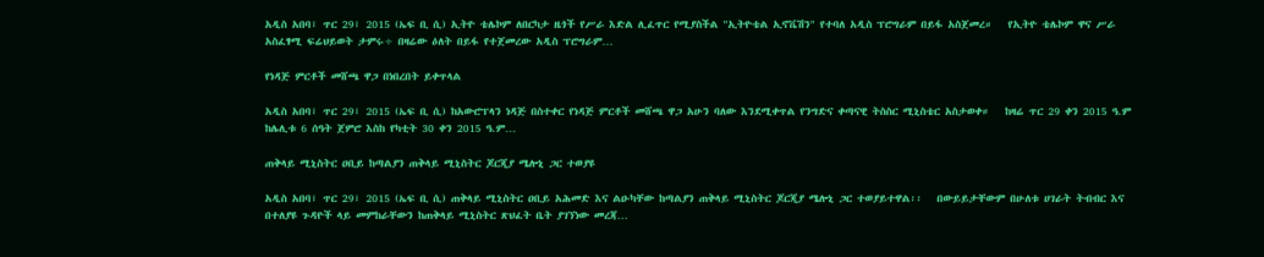አዲስ አበባ፣ ጥር 29፣ 2015 (ኤፍ ቢ ሲ) ኢትዮ ቴሌኮም ለበርካታ ዜጎች የሥራ እድል ሊፈጥር የሚያስችል "ኢትዮቴል ኢኖቬሽን" የተባለ አዲስ ፕሮግራም በይፋ አስጀመረ።   የኢትዮ ቴሌኮም ዋና ሥራ አስፈፃሚ ፍሬህይወት ታምሩ÷ በዛሬው ዕለት በይፋ የተጀመረው አዲስ ፕሮግራም…

የነዳጅ ምርቶች መሸጫ ዋጋ በነበረበት ይቀጥላል

አዲስ አበባ፣ ጥር 29፣ 2015 (ኤፍ ቢ ሲ) ከአውሮፕላን ነዳጅ በስተቀር የነዳጅ ምርቶች መሸጫ ዋጋ አሁን ባለው እንደሚቀጥል የንግድና ቀጣናዊ ትስስር ሚኒስቴር አስታወቀ።   ከዛሬ ጥር 29 ቀን 2015 ዓ.ም ከሌሊቱ 6 ሰዓት ጀምሮ እስከ የካቲት 30 ቀን 2015 ዓ.ም…

ጠቅላይ ሚኒስትር ዐቢይ ከጣልያን ጠቅላይ ሚኒስትር ጆርጂያ ሜሎኒ ጋር ተወያዩ

አዲስ አበባ፣ ጥር 29፣ 2015 (ኤፍ ቢ ሲ) ጠቅላይ ሚኒስትር ዐቢይ አሕመድ እና ልዑካቸው ከጣልያን ጠቅላይ ሚኒስትር ጆርጂያ ሜሎኒ ጋር ተወያይተዋል፡፡   በውይይታቸውም በሁለቱ ሀገራት ትብብር እና በተለያዩ ጉዳዮች ላይ መምከራቸውን ከጠቅላይ ሚኒስትር ጽህፈት ቤት ያገኘነው መረጃ…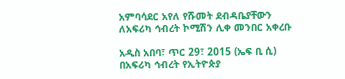አምባሳደር አየለ የሹመት ደብዳቤያቸውን ለአፍሪካ ኅብረት ኮሚሽን ሊቀ መንበር አቀረቡ

አዲስ አበባ፣ ጥር 29፣ 2015 (ኤፍ ቢ ሲ) በአፍሪካ ኅብረት የኢትዮጵያ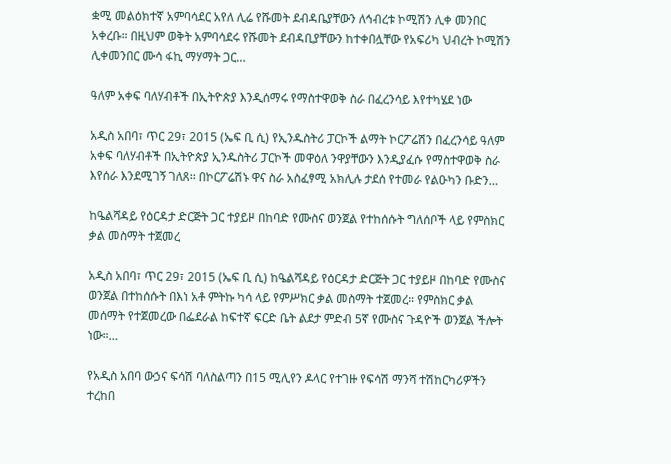ቋሚ መልዕክተኛ አምባሳደር አየለ ሊሬ የሹመት ደብዳቤያቸውን ለኅብረቱ ኮሚሽን ሊቀ መንበር አቀረቡ። በዚህም ወቅት አምባሳደሩ የሹመት ደብዳቢያቸውን ከተቀበሏቸው የአፍሪካ ህብረት ኮሚሽን ሊቀመንበር ሙሳ ፋኪ ማሃማት ጋር…

ዓለም አቀፍ ባለሃብቶች በኢትዮጵያ እንዲሰማሩ የማስተዋወቅ ስራ በፈረንሳይ እየተካሄደ ነው

አዲስ አበባ፣ ጥር 29፣ 2015 (ኤፍ ቢ ሲ) የኢንዱስትሪ ፓርኮች ልማት ኮርፖሬሽን በፈረንሳይ ዓለም አቀፍ ባለሃብቶች በኢትዮጵያ ኢንዱስትሪ ፓርኮች መዋዕለ ንዋያቸውን እንዲያፈሱ የማስተዋወቅ ስራ እየሰራ እንደሚገኝ ገለጸ፡፡ በኮርፖሬሽኑ ዋና ስራ አስፈፃሚ አክሊሉ ታደሰ የተመራ የልዑካን ቡድን…

ከዔልሻዳይ የዕርዳታ ድርጅት ጋር ተያይዞ በከባድ የሙስና ወንጀል የተከሰሱት ግለሰቦች ላይ የምስክር ቃል መስማት ተጀመረ

አዲስ አበባ፣ ጥር 29፣ 2015 (ኤፍ ቢ ሲ) ከዔልሻዳይ የዕርዳታ ድርጅት ጋር ተያይዞ በከባድ የሙስና ወንጀል በተከሰሱት በእነ አቶ ምትኩ ካሳ ላይ የምሥክር ቃል መስማት ተጀመረ። የምስክር ቃል መሰማት የተጀመረው በፌደራል ከፍተኛ ፍርድ ቤት ልደታ ምድብ 5ኛ የሙስና ጉዳዮች ወንጀል ችሎት ነው።…

የአዲስ አበባ ውኃና ፍሳሽ ባለስልጣን በ15 ሚሊየን ዶላር የተገዙ የፍሳሽ ማንሻ ተሽከርካሪዎችን ተረከበ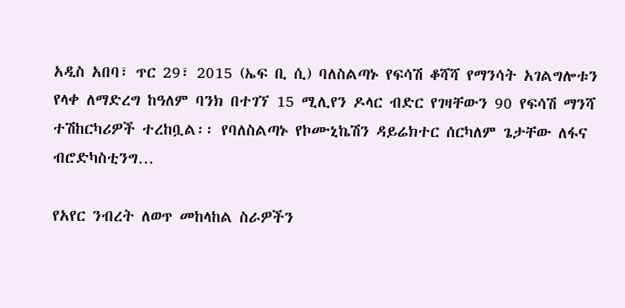አዲስ አበባ፣ ጥር 29፣ 2015 (ኤፍ ቢ ሲ) ባለስልጣኑ የፍሳሽ ቆሻሻ የማንሳት አገልግሎቱን የላቀ ለማድረግ ከዓለም ባንክ በተገኘ 15 ሚሊየን ዶላር ብድር የገዛቸውን 90 የፍሳሽ ማንሻ ተሽከርካሪዎች ተረከቧል፡፡ የባለስልጣኑ የኮሙኒኬሽን ዳይሬክተር ሰርካለም ጌታቸው ለፋና ብሮድካስቲንግ…

የአየር ንብረት ለወጥ መከላከል ስራዎችን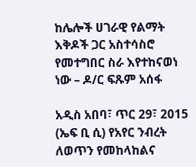ከሌሎች ሀገራዊ የልማት እቅዶች ጋር አስተሳስሮ የመተግበር ስራ እየተከናወነ ነው – ዶ/ር ፍጹም አሰፋ

አዲስ አበባ፣ ጥር 29፣ 2015 (ኤፍ ቢ ሲ) የአየር ንብረት ለወጥን የመከላከልና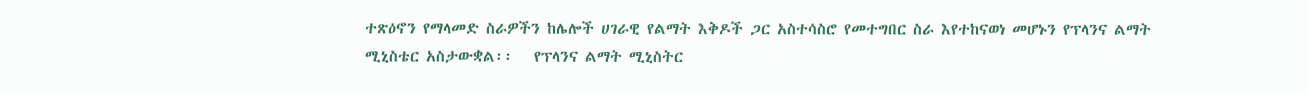ተጽዕኖን የማላመድ ስራዎችን ከሌሎች ሀገራዊ የልማት እቅዶች ጋር አስተሳስሮ የመተግበር ስራ እየተከናወነ መሆኑን የፕላንና ልማት ሚኒስቴር አስታውቋል፡፡   የፕላንና ልማት ሚኒስትር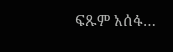ፍጹም አሰፋ…